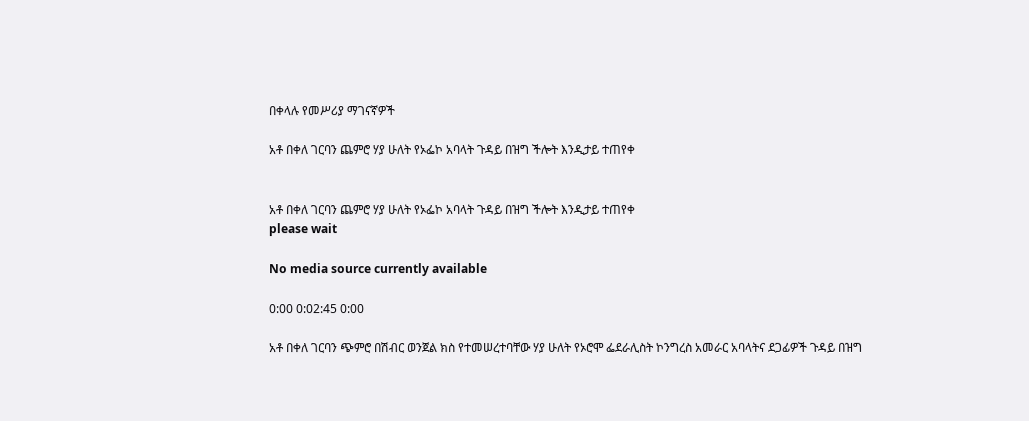በቀላሉ የመሥሪያ ማገናኛዎች

አቶ በቀለ ገርባን ጨምሮ ሃያ ሁለት የኦፌኮ አባላት ጉዳይ በዝግ ችሎት እንዲታይ ተጠየቀ


አቶ በቀለ ገርባን ጨምሮ ሃያ ሁለት የኦፌኮ አባላት ጉዳይ በዝግ ችሎት እንዲታይ ተጠየቀ
please wait

No media source currently available

0:00 0:02:45 0:00

አቶ በቀለ ገርባን ጭምሮ በሽብር ወንጀል ክስ የተመሠረተባቸው ሃያ ሁለት የኦሮሞ ፌደራሊስት ኮንግረስ አመራር አባላትና ደጋፊዎች ጉዳይ በዝግ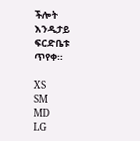ችሎት እንዲታይ ፍርድቤቱ ጥየቀ።

XS
SM
MD
LG